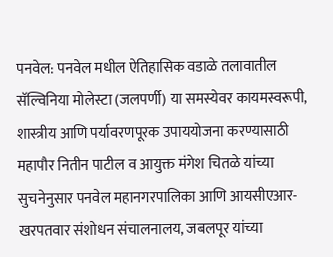पनवेल: पनवेल मधील ऐतिहासिक वडाळे तलावातील सॅल्विनिया मोलेस्टा (जलपर्णी) या समस्येवर कायमस्वरूपी, शास्त्रीय आणि पर्यावरणपूरक उपाययोजना करण्यासाठी महापौर नितीन पाटील व आयुक्त मंगेश चितळे यांच्या सुचनेनुसार पनवेल महानगरपालिका आणि आयसीएआर-खरपतवार संशोधन संचालनालय, जबलपूर यांच्या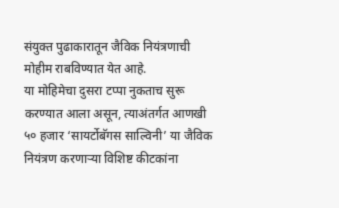संयुक्त पुढाकारातून जैविक नियंत्रणाची मोहीम राबविण्यात येत आहे.
या मोहिमेचा दुसरा टप्पा नुकताच सुरू करण्यात आला असून, त्याअंतर्गत आणखी ५० हजार ‘सायर्टोबॅगस साल्विनी’ या जैविक नियंत्रण करणाऱ्या विशिष्ट कीटकांना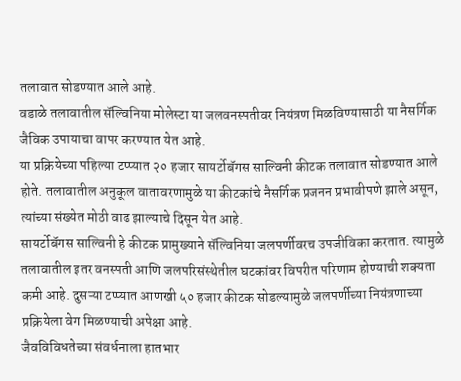तलावात सोडण्यात आले आहे.
वडाळे तलावातील सॅल्विनिया मोलेस्टा या जलवनस्पतीवर नियंत्रण मिळविण्यासाठी या नैसर्गिक जैविक उपायाचा वापर करण्यात येत आहे.
या प्रक्रियेच्या पहिल्या टप्प्यात २० हजार सायर्टोबॅगस साल्विनी कीटक तलावात सोडण्यात आले होते. तलावातील अनुकूल वातावरणामुळे या कीटकांचे नैसर्गिक प्रजनन प्रभावीपणे झाले असून, त्यांच्या संख्येत मोठी वाढ झाल्याचे दिसून येत आहे.
सायर्टोबॅगस साल्विनी हे कीटक प्रामुख्याने सॅल्विनिया जलपर्णीवरच उपजीविका करतात. त्यामुळे तलावातील इतर वनस्पती आणि जलपरिसंस्थेतील घटकांवर विपरीत परिणाम होण्याची शक्यता कमी आहे. दुसऱ्या टप्प्यात आणखी ५० हजार कीटक सोडल्यामुळे जलपर्णीच्या नियंत्रणाच्या प्रक्रियेला वेग मिळण्याची अपेक्षा आहे.
जैवविविधतेच्या संवर्धनाला हातभार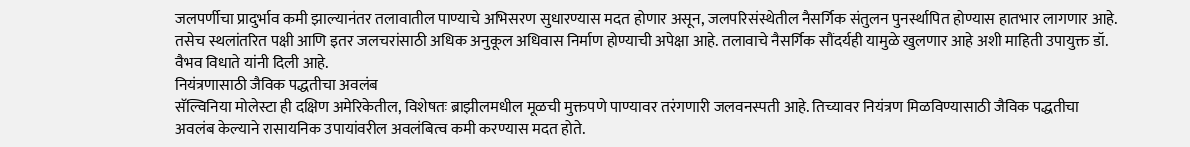जलपर्णीचा प्रादुर्भाव कमी झाल्यानंतर तलावातील पाण्याचे अभिसरण सुधारण्यास मदत होणार असून, जलपरिसंस्थेतील नैसर्गिक संतुलन पुनर्स्थापित होण्यास हातभार लागणार आहे. तसेच स्थलांतरित पक्षी आणि इतर जलचरांसाठी अधिक अनुकूल अधिवास निर्माण होण्याची अपेक्षा आहे. तलावाचे नैसर्गिक सौंदर्यही यामुळे खुलणार आहे अशी माहिती उपायुक्त डॉ. वैभव विधाते यांनी दिली आहे.
नियंत्रणासाठी जैविक पद्धतीचा अवलंब
सॅल्विनिया मोलेस्टा ही दक्षिण अमेरिकेतील, विशेषतः ब्राझीलमधील मूळची मुक्तपणे पाण्यावर तरंगणारी जलवनस्पती आहे. तिच्यावर नियंत्रण मिळविण्यासाठी जैविक पद्धतीचा अवलंब केल्याने रासायनिक उपायांवरील अवलंबित्व कमी करण्यास मदत होते.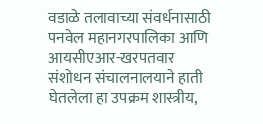वडाळे तलावाच्या संवर्धनासाठी पनवेल महानगरपालिका आणि आयसीएआर-खरपतवार संशोधन संचालनालयाने हाती घेतलेला हा उपक्रम शास्त्रीय,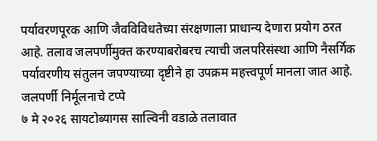पर्यावरणपूरक आणि जैवविविधतेच्या संरक्षणाला प्राधान्य देणारा प्रयोग ठरत आहे. तलाव जलपर्णीमुक्त करण्याबरोबरच त्याची जलपरिसंस्था आणि नैसर्गिक पर्यावरणीय संतुलन जपण्याच्या दृष्टीने हा उपक्रम महत्त्वपूर्ण मानला जात आहे.
जलपर्णी निर्मूलनाचे टप्पे
७ मे २०२६ सायटोब्यागस साल्विनी वडाळे तलावात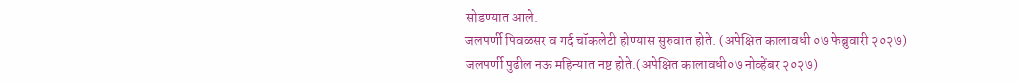सोडण्यात आले.
जलपर्णी पिवळसर व गर्द चॉकलेटी होण्यास सुरुवात होते. (अपेक्षित कालावधी ०७ फेब्रुवारी २०२७)
जलपर्णी पुढील नऊ महिन्यात नष्ट होते.(अपेक्षित कालावधी०७ नोव्हेंबर २०२७)